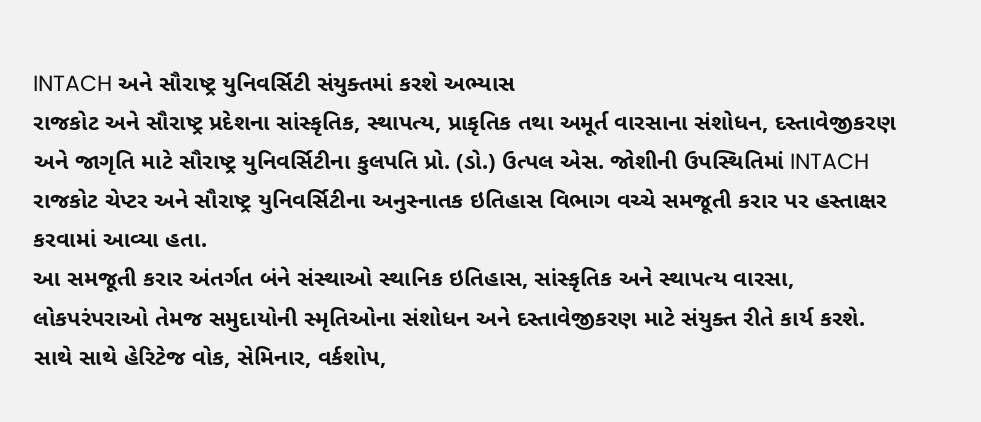INTACH અને સૌરાષ્ટ્ર યુનિવર્સિટી સંયુક્તમાં કરશે અભ્યાસ
રાજકોટ અને સૌરાષ્ટ્ર પ્રદેશના સાંસ્કૃતિક, સ્થાપત્ય, પ્રાકૃતિક તથા અમૂર્ત વારસાના સંશોધન, દસ્તાવેજીકરણ અને જાગૃતિ માટે સૌરાષ્ટ્ર યુનિવર્સિટીના કુલપતિ પ્રો. (ડો.) ઉત્પલ એસ. જોશીની ઉપસ્થિતિમાં INTACH રાજકોટ ચેપ્ટર અને સૌરાષ્ટ્ર યુનિવર્સિટીના અનુસ્નાતક ઇતિહાસ વિભાગ વચ્ચે સમજૂતી કરાર પર હસ્તાક્ષર કરવામાં આવ્યા હતા.
આ સમજૂતી કરાર અંતર્ગત બંને સંસ્થાઓ સ્થાનિક ઇતિહાસ, સાંસ્કૃતિક અને સ્થાપત્ય વારસા, લોકપરંપરાઓ તેમજ સમુદાયોની સ્મૃતિઓના સંશોધન અને દસ્તાવેજીકરણ માટે સંયુક્ત રીતે કાર્ય કરશે. સાથે સાથે હેરિટેજ વોક, સેમિનાર, વર્કશોપ,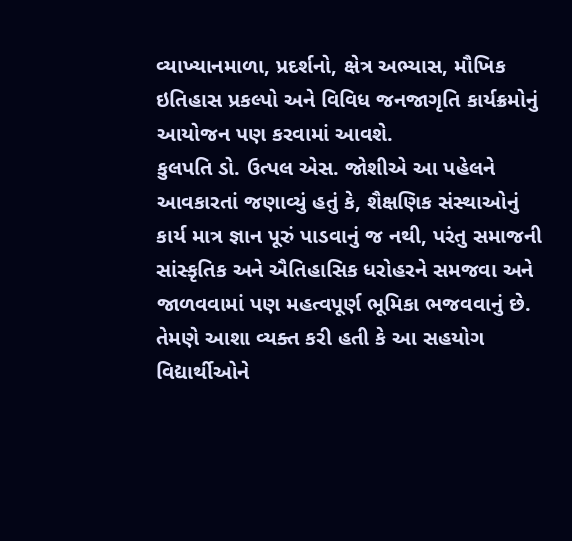વ્યાખ્યાનમાળા, પ્રદર્શનો, ક્ષેત્ર અભ્યાસ, મૌખિક ઇતિહાસ પ્રકલ્પો અને વિવિધ જનજાગૃતિ કાર્યક્રમોનું આયોજન પણ કરવામાં આવશે.
કુલપતિ ડો. ઉત્પલ એસ. જોશીએ આ પહેલને આવકારતાં જણાવ્યું હતું કે, શૈક્ષણિક સંસ્થાઓનું કાર્ય માત્ર જ્ઞાન પૂરું પાડવાનું જ નથી, પરંતુ સમાજની સાંસ્કૃતિક અને ઐતિહાસિક ધરોહરને સમજવા અને જાળવવામાં પણ મહત્વપૂર્ણ ભૂમિકા ભજવવાનું છે. તેમણે આશા વ્યક્ત કરી હતી કે આ સહયોગ વિદ્યાર્થીઓને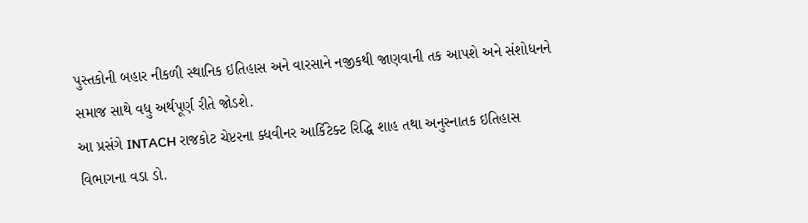પુસ્તકોની બહાર નીકળી સ્થાનિક ઇતિહાસ અને વારસાને નજીકથી જાણવાની તક આપશે અને સંશોધનને સમાજ સાથે વધુ અર્થપૂર્ણ રીતે જોડશે.
આ પ્રસંગે INTACH રાજકોટ ચેપ્ટરના ક્ધવીનર આર્કિટેક્ટ રિદ્ધિ શાહ તથા અનુસ્નાતક ઇતિહાસ વિભાગના વડા ડો.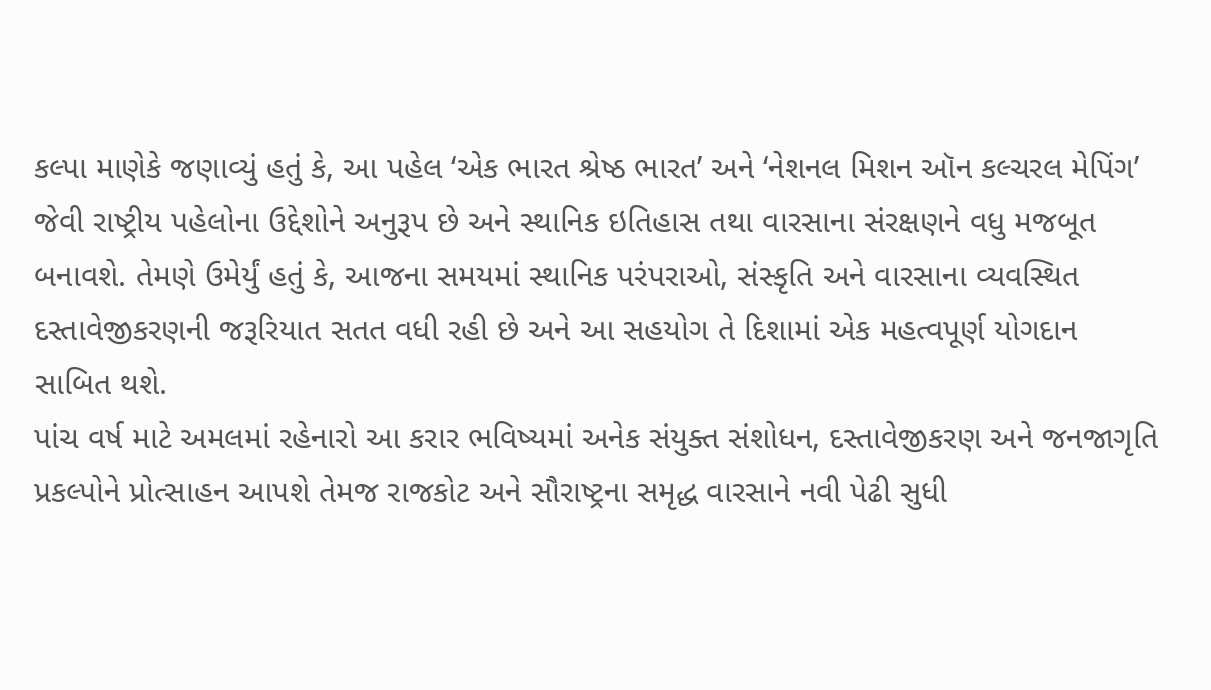કલ્પા માણેકે જણાવ્યું હતું કે, આ પહેલ ‘એક ભારત શ્રેષ્ઠ ભારત’ અને ‘નેશનલ મિશન ઑન કલ્ચરલ મેપિંગ’ જેવી રાષ્ટ્રીય પહેલોના ઉદ્દેશોને અનુરૂપ છે અને સ્થાનિક ઇતિહાસ તથા વારસાના સંરક્ષણને વધુ મજબૂત બનાવશે. તેમણે ઉમેર્યું હતું કે, આજના સમયમાં સ્થાનિક પરંપરાઓ, સંસ્કૃતિ અને વારસાના વ્યવસ્થિત દસ્તાવેજીકરણની જરૂરિયાત સતત વધી રહી છે અને આ સહયોગ તે દિશામાં એક મહત્વપૂર્ણ યોગદાન સાબિત થશે.
પાંચ વર્ષ માટે અમલમાં રહેનારો આ કરાર ભવિષ્યમાં અનેક સંયુક્ત સંશોધન, દસ્તાવેજીકરણ અને જનજાગૃતિ પ્રકલ્પોને પ્રોત્સાહન આપશે તેમજ રાજકોટ અને સૌરાષ્ટ્રના સમૃદ્ધ વારસાને નવી પેઢી સુધી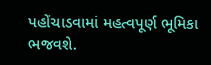પહોંચાડવામાં મહત્વપૂર્ણ ભૂમિકા ભજવશે.